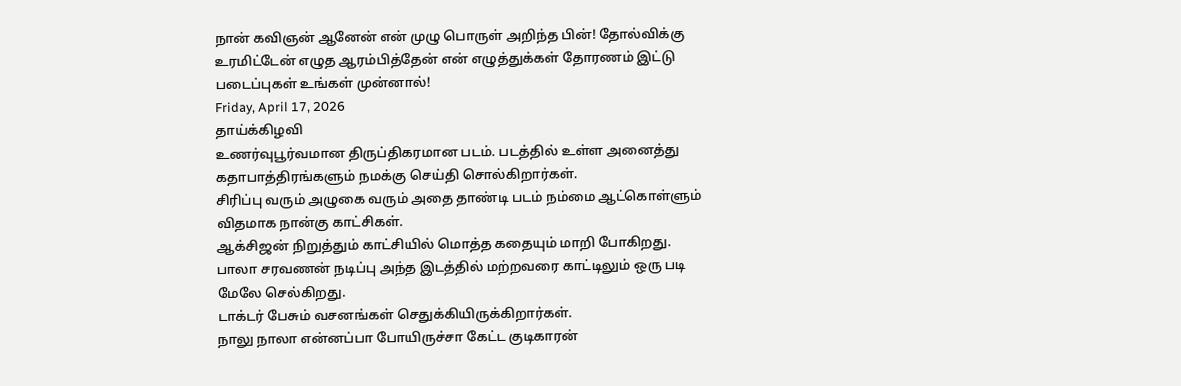நான் கவிஞன் ஆனேன் என் முழு பொருள் அறிந்த பின்! தோல்விக்கு உரமிட்டேன் எழுத ஆரம்பித்தேன் என் எழுத்துக்கள் தோரணம் இட்டு படைப்புகள் உங்கள் முன்னால்!
Friday, April 17, 2026
தாய்க்கிழவி
உணர்வுபூர்வமான திருப்திகரமான படம். படத்தில் உள்ள அனைத்து கதாபாத்திரங்களும் நமக்கு செய்தி சொல்கிறார்கள்.
சிரிப்பு வரும் அழுகை வரும் அதை தாண்டி படம் நம்மை ஆட்கொள்ளும் விதமாக நான்கு காட்சிகள்.
ஆக்சிஜன் நிறுத்தும் காட்சியில் மொத்த கதையும் மாறி போகிறது. பாலா சரவணன் நடிப்பு அந்த இடத்தில் மற்றவரை காட்டிலும் ஒரு படி மேலே செல்கிறது.
டாக்டர் பேசும் வசனங்கள் செதுக்கியிருக்கிறார்கள்.
நாலு நாலா என்னப்பா போயிருச்சா கேட்ட குடிகாரன்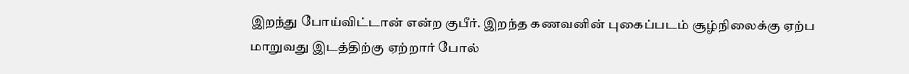இறந்து போய்விட்டான் என்ற குபீர். இறந்த கணவனின் புகைப்படம் சூழ்நிலைக்கு ஏற்ப மாறுவது இடத்திற்கு ஏற்றார் போல்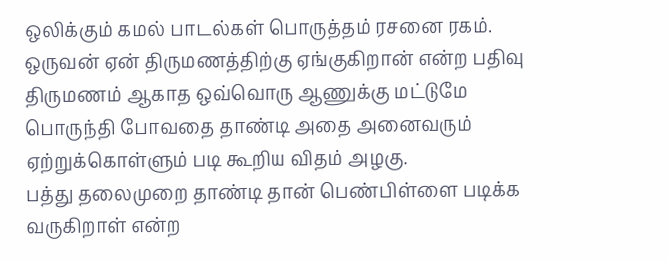ஒலிக்கும் கமல் பாடல்கள் பொருத்தம் ரசனை ரகம்.
ஒருவன் ஏன் திருமணத்திற்கு ஏங்குகிறான் என்ற பதிவு திருமணம் ஆகாத ஒவ்வொரு ஆணுக்கு மட்டுமே பொருந்தி போவதை தாண்டி அதை அனைவரும் ஏற்றுக்கொள்ளும் படி கூறிய விதம் அழகு.
பத்து தலைமுறை தாண்டி தான் பெண்பிள்ளை படிக்க வருகிறாள் என்ற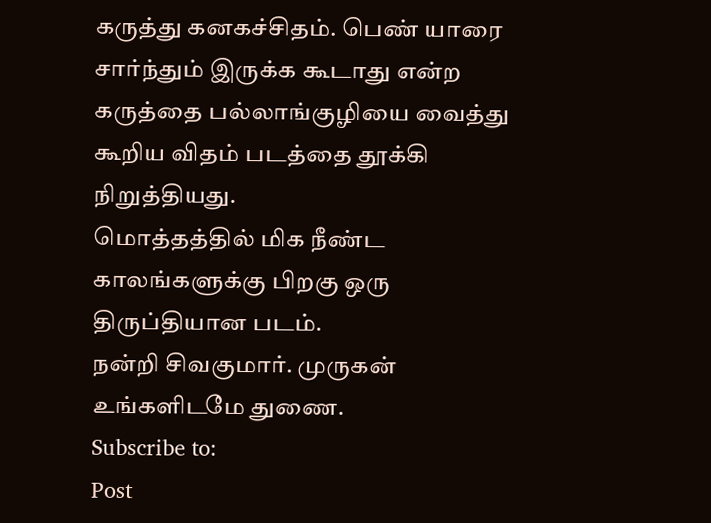கருத்து கனகச்சிதம். பெண் யாரை சார்ந்தும் இருக்க கூடாது என்ற கருத்தை பல்லாங்குழியை வைத்து கூறிய விதம் படத்தை தூக்கி நிறுத்தியது.
மொத்தத்தில் மிக நீண்ட காலங்களுக்கு பிறகு ஒரு திருப்தியான படம்.
நன்றி சிவகுமார். முருகன் உங்களிடமே துணை.
Subscribe to:
Post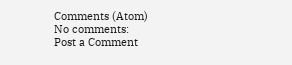Comments (Atom)
No comments:
Post a Comment